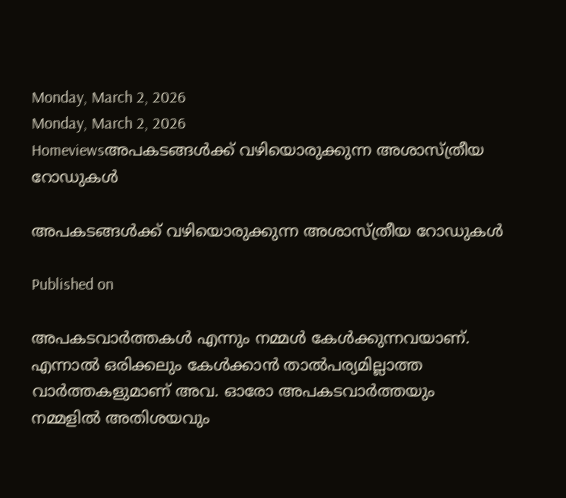Monday, March 2, 2026
Monday, March 2, 2026
Homeviewsഅപകടങ്ങൾക്ക് വഴിയൊരുക്കുന്ന അശാസ്ത്രീയ റോഡുകൾ

അപകടങ്ങൾക്ക് വഴിയൊരുക്കുന്ന അശാസ്ത്രീയ റോഡുകൾ

Published on

അപകടവാർത്തകൾ എന്നും നമ്മൾ കേൾക്കുന്നവയാണ്. എന്നാൽ ഒരിക്കലും കേൾക്കാൻ താൽപര്യമില്ലാത്ത വാർത്തകളുമാണ് അവ. ഓരോ അപകടവാർത്തയും നമ്മളിൽ അതിശയവും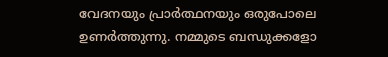വേദനയും പ്രാർത്ഥനയും ഒരുപോലെ ഉണർത്തുന്നു. നമ്മുടെ ബന്ധുക്കളോ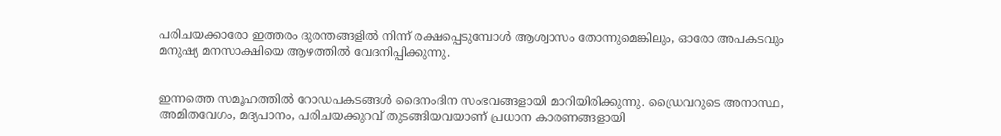പരിചയക്കാരോ ഇത്തരം ദുരന്തങ്ങളിൽ നിന്ന് രക്ഷപ്പെടുമ്പോൾ ആശ്വാസം തോന്നുമെങ്കിലും, ഓരോ അപകടവും മനുഷ്യ മനസാക്ഷിയെ ആഴത്തിൽ വേദനിപ്പിക്കുന്നു.


ഇന്നത്തെ സമൂഹത്തിൽ റോഡപകടങ്ങൾ ദൈനംദിന സംഭവങ്ങളായി മാറിയിരിക്കുന്നു. ഡ്രൈവറുടെ അനാസ്ഥ, അമിതവേഗം, മദ്യപാനം, പരിചയക്കുറവ് തുടങ്ങിയവയാണ് പ്രധാന കാരണങ്ങളായി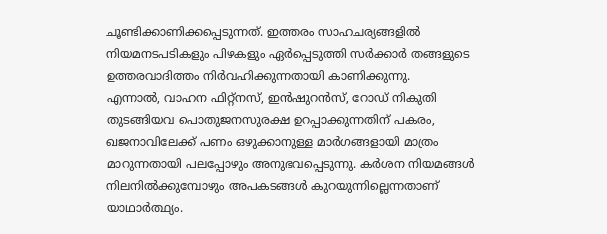ചൂണ്ടിക്കാണിക്കപ്പെടുന്നത്. ഇത്തരം സാഹചര്യങ്ങളിൽ നിയമനടപടികളും പിഴകളും ഏർപ്പെടുത്തി സർക്കാർ തങ്ങളുടെ ഉത്തരവാദിത്തം നിർവഹിക്കുന്നതായി കാണിക്കുന്നു.
എന്നാൽ, വാഹന ഫിറ്റ്നസ്, ഇൻഷുറൻസ്, റോഡ് നികുതി തുടങ്ങിയവ പൊതുജനസുരക്ഷ ഉറപ്പാക്കുന്നതിന് പകരം, ഖജനാവിലേക്ക് പണം ഒഴുക്കാനുള്ള മാർഗങ്ങളായി മാത്രം മാറുന്നതായി പലപ്പോഴും അനുഭവപ്പെടുന്നു. കർശന നിയമങ്ങൾ നിലനിൽക്കുമ്പോഴും അപകടങ്ങൾ കുറയുന്നില്ലെന്നതാണ് യാഥാർത്ഥ്യം.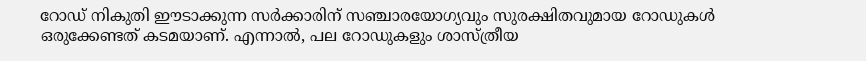റോഡ് നികുതി ഈടാക്കുന്ന സർക്കാരിന് സഞ്ചാരയോഗ്യവും സുരക്ഷിതവുമായ റോഡുകൾ ഒരുക്കേണ്ടത് കടമയാണ്. എന്നാൽ, പല റോഡുകളും ശാസ്ത്രീയ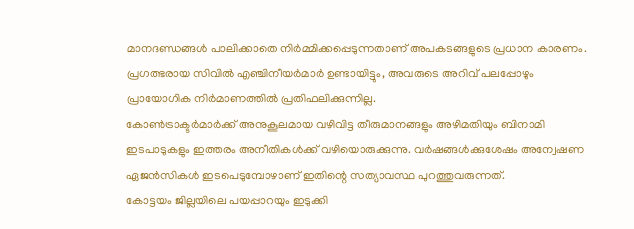മാനദണ്ഡങ്ങൾ പാലിക്കാതെ നിർമ്മിക്കപ്പെടുന്നതാണ് അപകടങ്ങളുടെ പ്രധാന കാരണം. പ്രഗത്ഭരായ സിവിൽ എഞ്ചിനീയർമാർ ഉണ്ടായിട്ടും, അവരുടെ അറിവ് പലപ്പോഴും പ്രായോഗിക നിർമാണത്തിൽ പ്രതിഫലിക്കുന്നില്ല.
കോൺട്രാക്ടർമാർക്ക് അനുകൂലമായ വഴിവിട്ട തീരുമാനങ്ങളും അഴിമതിയും ബിനാമി ഇടപാടുകളും ഇത്തരം അനീതികൾക്ക് വഴിയൊരുക്കുന്നു. വർഷങ്ങൾക്കുശേഷം അന്വേഷണ ഏജൻസികൾ ഇടപെടുമ്പോഴാണ് ഇതിന്റെ സത്യാവസ്ഥ പുറത്തുവരുന്നത്.
കോട്ടയം ജില്ലയിലെ പയപ്പാറയും ഇടുക്കി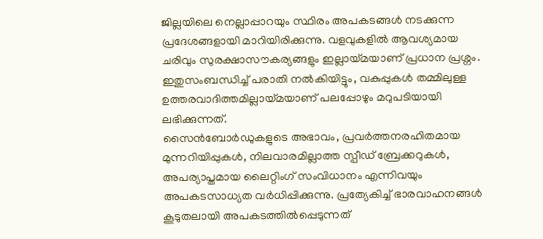ജില്ലയിലെ നെല്ലാപ്പാറയും സ്ഥിരം അപകടങ്ങൾ നടക്കുന്ന പ്രദേശങ്ങളായി മാറിയിരിക്കുന്നു. വളവുകളിൽ ആവശ്യമായ ചരിവും സുരക്ഷാസൗകര്യങ്ങളും ഇല്ലായ്മയാണ് പ്രധാന പ്രശ്നം. ഇതുസംബന്ധിച്ച് പരാതി നൽകിയിട്ടും, വകുപ്പുകൾ തമ്മിലുള്ള ഉത്തരവാദിത്തമില്ലായ്മയാണ് പലപ്പോഴും മറുപടിയായി ലഭിക്കുന്നത്.
സൈൻബോർഡുകളുടെ അഭാവം, പ്രവർത്തനരഹിതമായ മുന്നറിയിപ്പുകൾ, നിലവാരമില്ലാത്ത സ്പീഡ് ബ്രേക്കറുകൾ, അപര്യാപ്തമായ ലൈറ്റിംഗ് സംവിധാനം എന്നിവയും അപകടസാധ്യത വർധിപ്പിക്കുന്നു. പ്രത്യേകിച്ച് ഭാരവാഹനങ്ങൾ കൂടുതലായി അപകടത്തിൽപ്പെടുന്നത്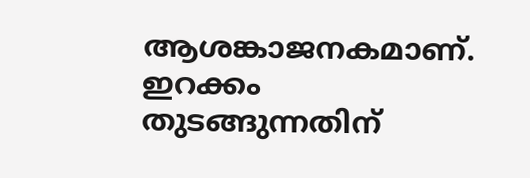ആശങ്കാജനകമാണ്.
ഇറക്കം തുടങ്ങുന്നതിന്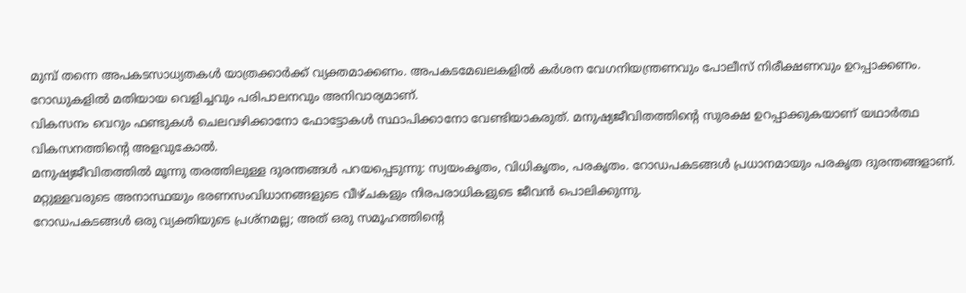മുമ്പ് തന്നെ അപകടസാധ്യതകൾ യാത്രക്കാർക്ക് വ്യക്തമാക്കണം. അപകടമേഖലകളിൽ കർശന വേഗനിയന്ത്രണവും പോലീസ് നിരീക്ഷണവും ഉറപ്പാക്കണം. റോഡുകളിൽ മതിയായ വെളിച്ചവും പരിപാലനവും അനിവാര്യമാണ്.
വികസനം വെറും ഫണ്ടുകൾ ചെലവഴിക്കാനോ ഫോട്ടോകൾ സ്ഥാപിക്കാനോ വേണ്ടിയാകരുത്. മനുഷ്യജീവിതത്തിന്റെ സുരക്ഷ ഉറപ്പാക്കുകയാണ് യഥാർത്ഥ വികസനത്തിന്റെ അളവുകോൽ.
മനുഷ്യജീവിതത്തിൽ മൂന്നു തരത്തിലുള്ള ദുരന്തങ്ങൾ പറയപ്പെടുന്നു: സ്വയംകൃതം, വിധികൃതം, പരകൃതം. റോഡപകടങ്ങൾ പ്രധാനമായും പരകൃത ദുരന്തങ്ങളാണ്. മറ്റുള്ളവരുടെ അനാസ്ഥയും ഭരണസംവിധാനങ്ങളുടെ വീഴ്ചകളും നിരപരാധികളുടെ ജീവൻ പൊലിക്കുന്നു.
റോഡപകടങ്ങൾ ഒരു വ്യക്തിയുടെ പ്രശ്നമല്ല; അത് ഒരു സമൂഹത്തിന്റെ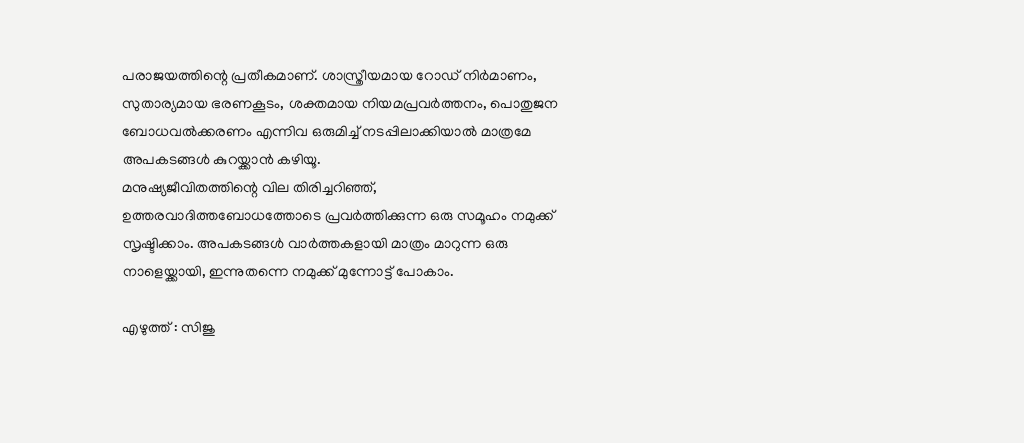പരാജയത്തിന്റെ പ്രതീകമാണ്. ശാസ്ത്രീയമായ റോഡ് നിർമാണം, സുതാര്യമായ ഭരണകൂടം, ശക്തമായ നിയമപ്രവർത്തനം, പൊതുജന ബോധവൽക്കരണം എന്നിവ ഒരുമിച്ച് നടപ്പിലാക്കിയാൽ മാത്രമേ അപകടങ്ങൾ കുറയ്ക്കാൻ കഴിയൂ.
മനുഷ്യജീവിതത്തിന്റെ വില തിരിച്ചറിഞ്ഞ്, ഉത്തരവാദിത്തബോധത്തോടെ പ്രവർത്തിക്കുന്ന ഒരു സമൂഹം നമുക്ക് സൃഷ്ടിക്കാം. അപകടങ്ങൾ വാർത്തകളായി മാത്രം മാറുന്ന ഒരു നാളെയ്ക്കായി, ഇന്നുതന്നെ നമുക്ക് മുന്നോട്ട് പോകാം.

എഴുത്ത് : സിജു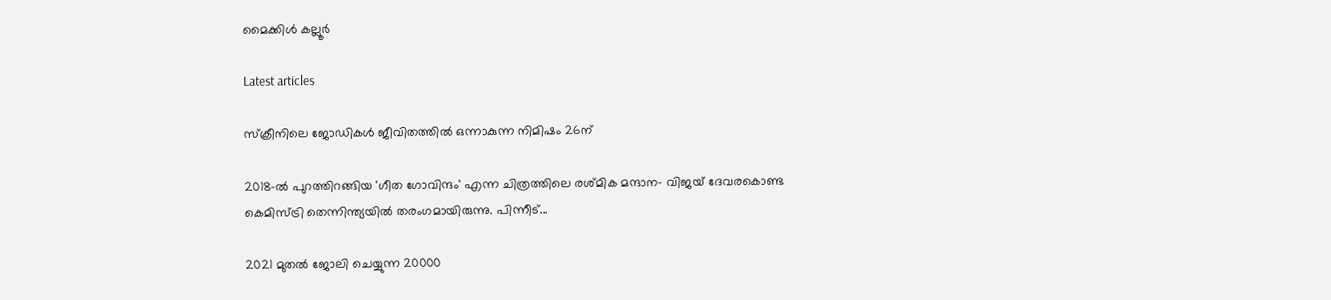മൈക്കിൾ കല്ലൂർ

Latest articles

സ്ക്രീനിലെ ജോഡികൾ ജീവിതത്തിൽ ഒന്നാകുന്ന നിമിഷം 26ന്

2018-ൽ പുറത്തിറങ്ങിയ 'ഗീത ഗോവിന്ദം' എന്ന ചിത്രത്തിലെ രശ്‌മിക മന്ദാന- വിജയ്‌ ദേവരകൊണ്ട കെമിസ്ട്രി തെന്നിന്ത്യയിൽ തരംഗമായിരുന്നു. പിന്നീട്...

2021 മുതൽ ജോലി ചെയ്യുന്ന 20000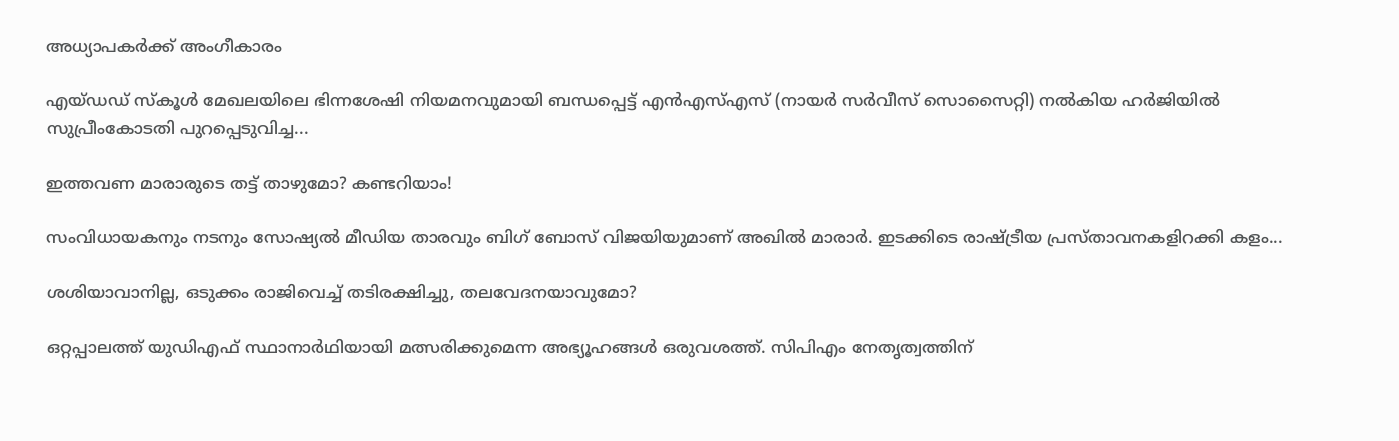അധ്യാപകർക്ക് അംഗീകാരം

എയ്ഡഡ് സ്‌കൂൾ മേഖലയിലെ ഭിന്നശേഷി നിയമനവുമായി ബന്ധപ്പെട്ട് എൻഎസ്എസ് (നായർ സർവീസ് സൊസൈറ്റി) നൽകിയ ഹർജിയിൽ സുപ്രീംകോടതി പുറപ്പെടുവിച്ച...

ഇത്തവണ മാരാരുടെ തട്ട് താഴുമോ? കണ്ടറിയാം!

സംവിധായകനും നടനും സോഷ്യൽ മീഡിയ താരവും ബിഗ് ബോസ് വിജയിയുമാണ് അഖില്‍ മാരാര്‍. ഇടക്കിടെ രാഷ്ട്രീയ പ്രസ്താവനകളിറക്കി കളം...

ശശിയാവാനില്ല, ഒടുക്കം രാജിവെച്ച് തടിരക്ഷിച്ചു, തലവേദനയാവുമോ?

ഒറ്റപ്പാലത്ത് യുഡിഎഫ് സ്ഥാനാർഥിയായി മത്സരിക്കുമെന്ന അഭ്യൂഹങ്ങൾ ഒരുവശത്ത്. സിപിഎം നേതൃത്വത്തിന്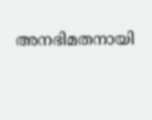അനഭിമതനായി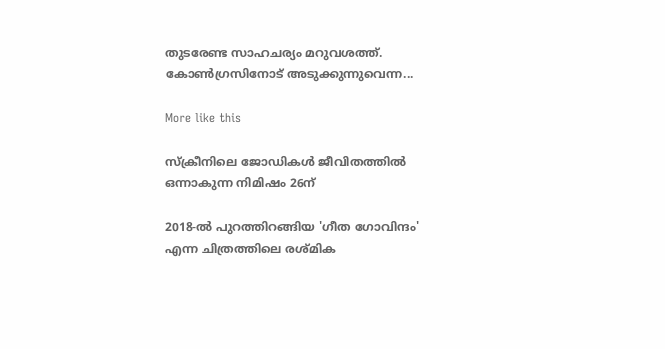തുടരേണ്ട സാഹചര്യം മറുവശത്ത്. കോൺഗ്രസിനോട് അടുക്കുന്നുവെന്ന...

More like this

സ്ക്രീനിലെ ജോഡികൾ ജീവിതത്തിൽ ഒന്നാകുന്ന നിമിഷം 26ന്

2018-ൽ പുറത്തിറങ്ങിയ 'ഗീത ഗോവിന്ദം' എന്ന ചിത്രത്തിലെ രശ്‌മിക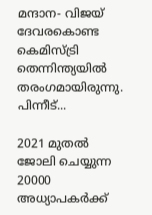മന്ദാന- വിജയ്‌ ദേവരകൊണ്ട കെമിസ്ട്രി തെന്നിന്ത്യയിൽ തരംഗമായിരുന്നു. പിന്നീട്...

2021 മുതൽ ജോലി ചെയ്യുന്ന 20000 അധ്യാപകർക്ക്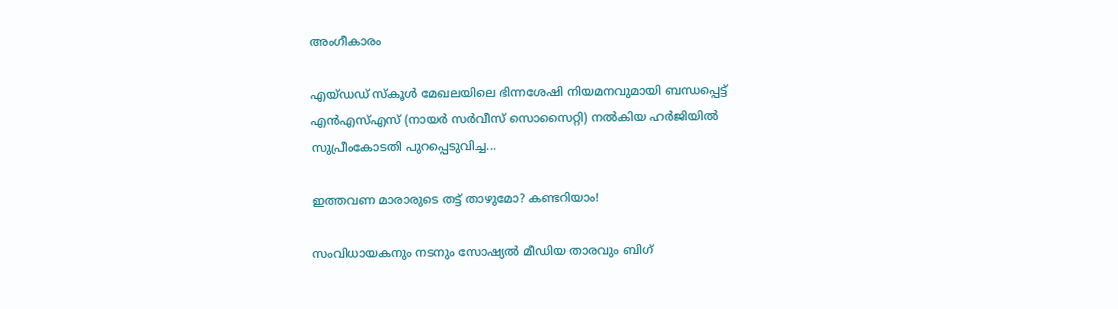അംഗീകാരം

എയ്ഡഡ് സ്‌കൂൾ മേഖലയിലെ ഭിന്നശേഷി നിയമനവുമായി ബന്ധപ്പെട്ട് എൻഎസ്എസ് (നായർ സർവീസ് സൊസൈറ്റി) നൽകിയ ഹർജിയിൽ സുപ്രീംകോടതി പുറപ്പെടുവിച്ച...

ഇത്തവണ മാരാരുടെ തട്ട് താഴുമോ? കണ്ടറിയാം!

സംവിധായകനും നടനും സോഷ്യൽ മീഡിയ താരവും ബിഗ്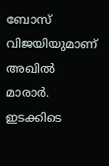ബോസ് വിജയിയുമാണ് അഖില്‍ മാരാര്‍. ഇടക്കിടെ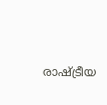രാഷ്ട്രീയ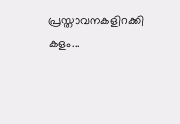പ്രസ്താവനകളിറക്കി കളം...